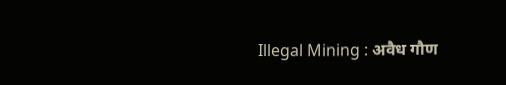Illegal Mining : अवैध गौण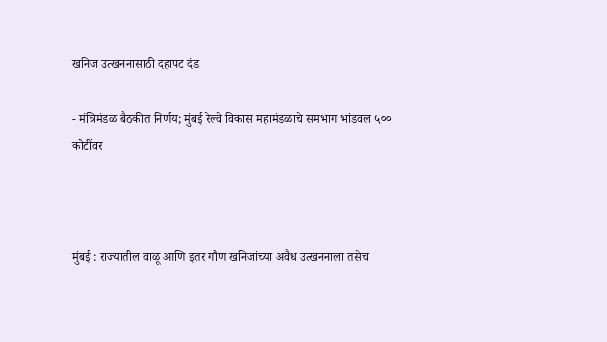खनिज उत्खननासाठी दहापट दंड

- मंत्रिमंडळ बैठकीत निर्णय; मुंबई रेल्वे विकास महामंडळाचे समभाग भांडवल ५०० कोटींवर



मुंबई : राज्यातील वाळू आणि इतर गौण खनिजांच्या अवैध उत्खननाला तसेच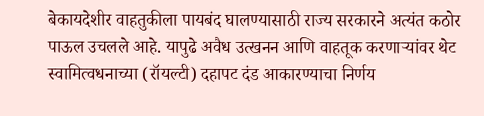बेकायदेशीर वाहतुकीला पायबंद घालण्यासाठी राज्य सरकारने अत्यंत कठोर पाऊल उचलले आहे. यापुढे अवैध उत्खनन आणि वाहतूक करणाऱ्यांवर थेट स्वामित्वधनाच्या (रॉयल्टी) दहापट दंड आकारण्याचा निर्णय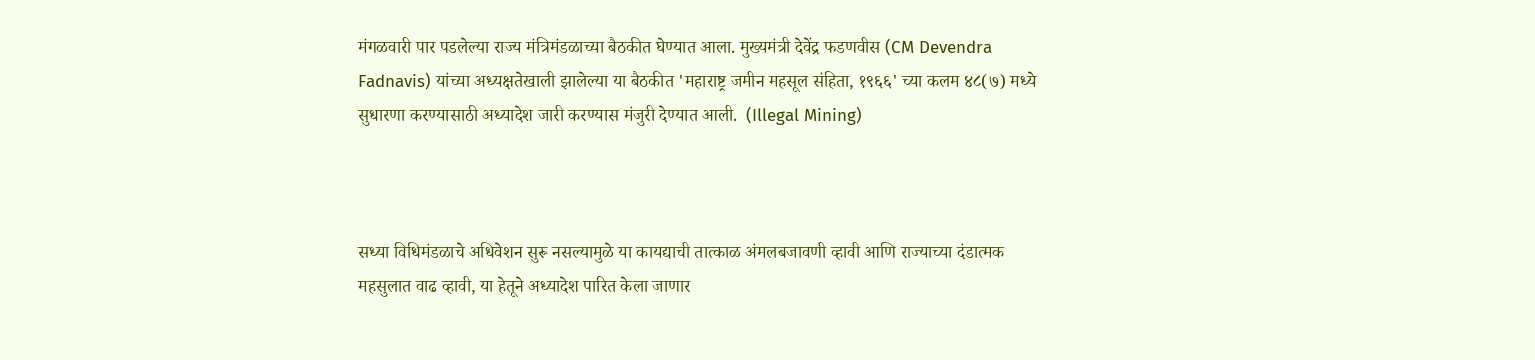मंगळवारी पार पडलेल्या राज्य मंत्रिमंडळाच्या बैठकीत घेण्यात आला. मुख्यमंत्री देवेंद्र फडणवीस (CM Devendra Fadnavis) यांच्या अध्यक्षतेखाली झालेल्या या बैठकीत 'महाराष्ट्र जमीन महसूल संहिता, १९६६' च्या कलम ४८(७) मध्ये सुधारणा करण्यासाठी अध्यादेश जारी करण्यास मंजुरी देण्यात आली.  (Illegal Mining)



सध्या विधिमंडळाचे अधिवेशन सुरू नसल्यामुळे या कायद्याची तात्काळ अंमलबजावणी व्हावी आणि राज्याच्या दंडात्मक महसुलात वाढ व्हावी, या हेतूने अध्यादेश पारित केला जाणार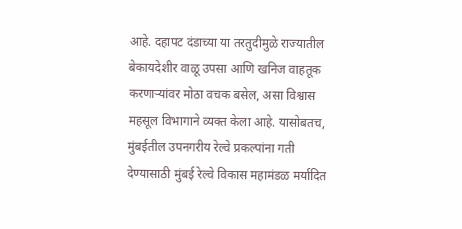आहे. दहापट दंडाच्या या तरतुदीमुळे राज्यातील बेकायदेशीर वाळू उपसा आणि खनिज वाहतूक करणाऱ्यांवर मोठा वचक बसेल, असा विश्वास महसूल विभागाने व्यक्त केला आहे. यासोबतच, मुंबईतील उपनगरीय रेल्वे प्रकल्पांना गती देण्यासाठी मुंबई रेल्वे विकास महामंडळ मर्यादित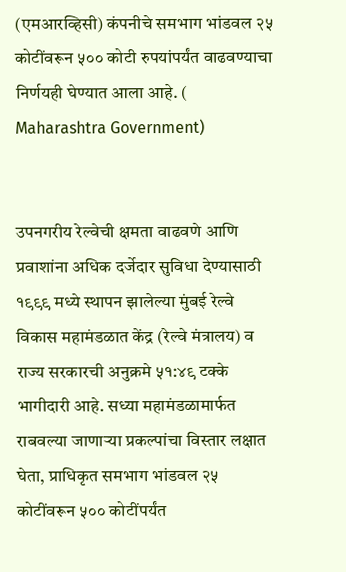(एमआरव्हिसी) कंपनीचे समभाग भांडवल २५ कोटींवरून ५०० कोटी रुपयांपर्यंत वाढवण्याचा निर्णयही घेण्यात आला आहे. ( Maharashtra Government)


उपनगरीय रेल्वेची क्षमता वाढवणे आणि प्रवाशांना अधिक दर्जेदार सुविधा देण्यासाठी १९९९ मध्ये स्थापन झालेल्या मुंबई रेल्वे विकास महामंडळात केंद्र (रेल्वे मंत्रालय) व राज्य सरकारची अनुक्रमे ५१:४९ टक्के भागीदारी आहे. सध्या महामंडळामार्फत राबवल्या जाणाऱ्या प्रकल्पांचा विस्तार लक्षात घेता, प्राधिकृत समभाग भांडवल २५ कोटींवरून ५०० कोटींपर्यंत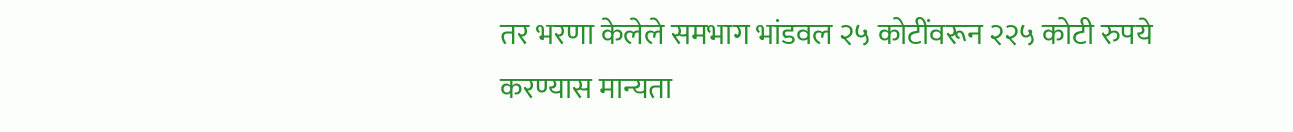तर भरणा केलेले समभाग भांडवल २५ कोटींवरून २२५ कोटी रुपये करण्यास मान्यता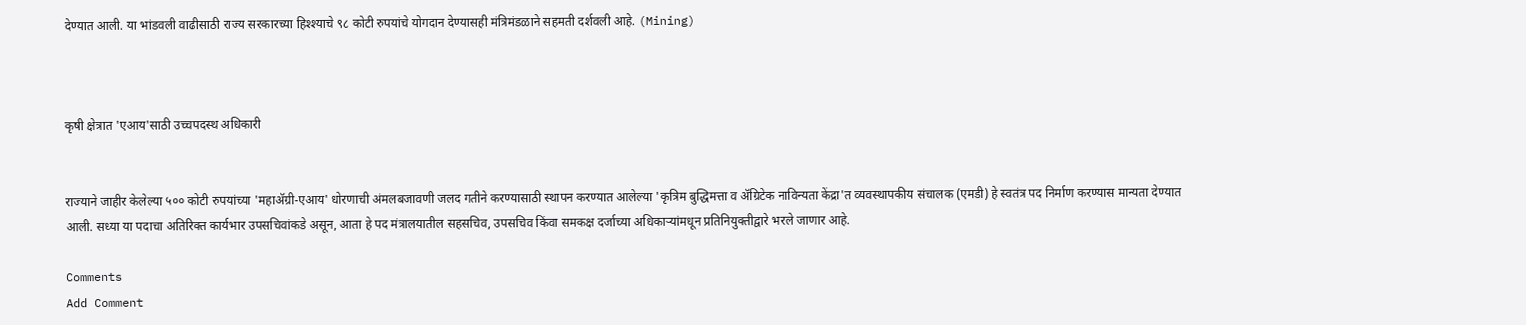देण्यात आली. या भांडवली वाढीसाठी राज्य सरकारच्या हिश्श्याचे ९८ कोटी रुपयांचे योगदान देण्यासही मंत्रिमंडळाने सहमती दर्शवली आहे. (Mining)



कृषी क्षेत्रात 'एआय'साठी उच्चपदस्थ अधिकारी


राज्याने जाहीर केलेल्या ५०० कोटी रुपयांच्या 'महाॲग्री-एआय' धोरणाची अंमलबजावणी जलद गतीने करण्यासाठी स्थापन करण्यात आलेल्या 'कृत्रिम बुद्धिमत्ता व ॲग्रिटेक नाविन्यता केंद्रा'त व्यवस्थापकीय संचालक (एमडी) हे स्वतंत्र पद निर्माण करण्यास मान्यता देण्यात आली. सध्या या पदाचा अतिरिक्त कार्यभार उपसचिवांकडे असून, आता हे पद मंत्रालयातील सहसचिव, उपसचिव किंवा समकक्ष दर्जाच्या अधिकाऱ्यांमधून प्रतिनियुक्तीद्वारे भरले जाणार आहे.

Comments
Add Comment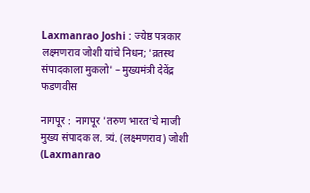Laxmanrao Joshi : ज्येष्ठ पत्रकार लक्ष्मणराव जोशी यांचे निधन; 'व्रतस्थ संपादकाला मुकलो' – मुख्यमंत्री देवेंद्र फडणवीस

नागपूर :  नागपूर 'तरुण भारत'चे माजी मुख्य संपादक ल. त्र्यं. (लक्ष्मणराव) जोशी (Laxmanrao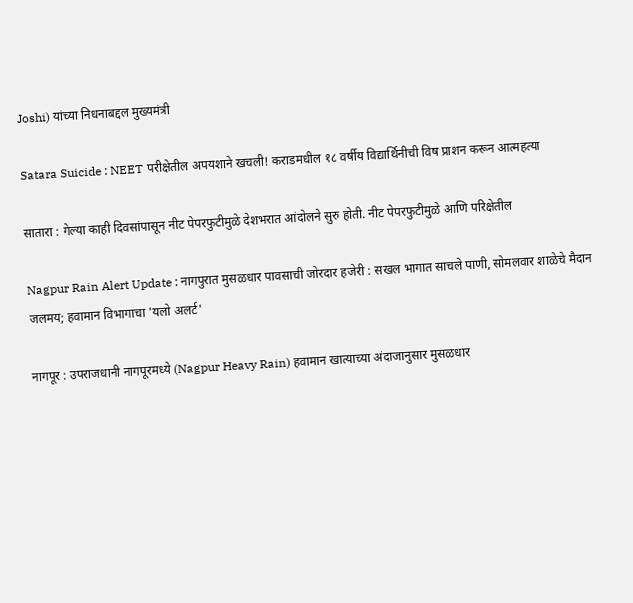Joshi) यांच्या निधनाबद्दल मुख्यमंत्री

Satara Suicide : NEET परीक्षेतील अपयशाने खचली! कराडमधील १८ वर्षीय विद्यार्थिनीची विष प्राशन करून आत्महत्या

सातारा : गेल्या काही दिवसांपासून नीट पेपरफुटीमुळे देशभरात आंदोलने सुरु होती. नीट पेपरफुटीमुळे आणि परिक्षेतील

Nagpur Rain Alert Update : नागपुरात मुसळधार पावसाची जोरदार हजेरी : सखल भागात साचले पाणी, सोमलवार शाळेचे मैदान जलमय; हवामान विभागाचा 'यलो अलर्ट'

नागपूर : उपराजधानी नागपूरमध्ये (Nagpur Heavy Rain) हवामान खात्याच्या अंदाजानुसार मुसळधार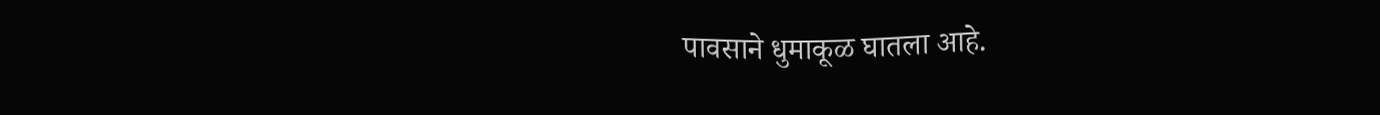पावसाने धुमाकूळ घातला आहे.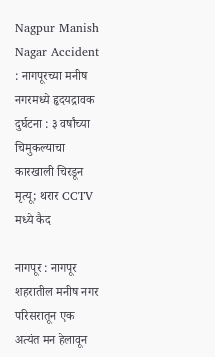Nagpur Manish Nagar Accident : नागपूरच्या मनीष नगरमध्ये हृदयद्रावक दुर्घटना : ३ वर्षांच्या चिमुकल्याचा कारखाली चिरडून मृत्यू; थरार CCTV मध्ये कैद

नागपूर : नागपूर शहरातील मनीष नगर परिसरातून एक अत्यंत मन हेलावून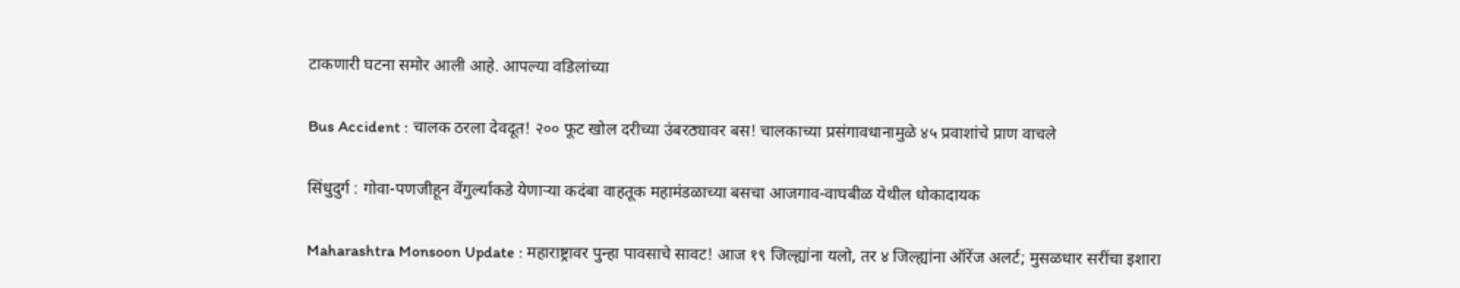टाकणारी घटना समोर आली आहे. आपल्या वडिलांच्या

Bus Accident : चालक ठरला देवदूत! २०० फूट खोल दरीच्या उंबरठ्यावर बस! चालकाच्या प्रसंगावधानामुळे ४५ प्रवाशांचे प्राण वाचले

सिंधुदुर्ग : गोवा-पणजीहून वेंगुर्ल्याकडे येणाऱ्या कदंबा वाहतूक महामंडळाच्या बसचा आजगाव-वाघबीळ येथील धोकादायक

Maharashtra Monsoon Update : महाराष्ट्रावर पुन्हा पावसाचे सावट! आज १९ जिल्ह्यांना यलो, तर ४ जिल्ह्यांना ऑरेंज अलर्ट; मुसळधार सरींचा इशारा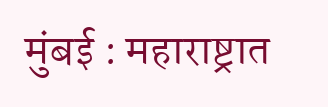मुंबई : महाराष्ट्रात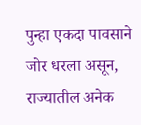पुन्हा एकदा पावसाने जोर धरला असून, राज्यातील अनेक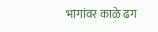भागांवर काळे ढग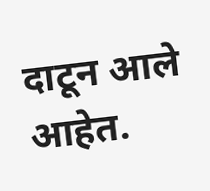दाटून आले आहेत.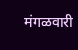मंगळवारी